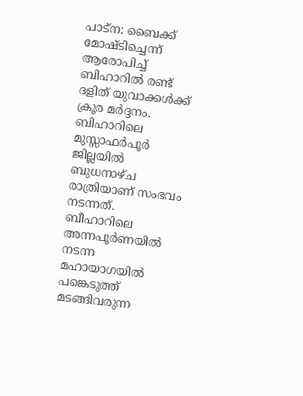പാട്ന: ബൈക്ക് മോഷ്ടിച്ചെന്ന് ആരോപിച്ച് ബിഹാറിൽ രണ്ട് ദളിത് യുവാക്കൾക്ക് ക്രൂര മർദ്ദനം. ബിഹാറിലെ മുസ്സാഫർപൂർ ജില്ലയിൽ ബുധനാഴ്ച രാത്രിയാണ് സംഭവം നടന്നത്.
ബീഹാറിലെ അന്നപൂർണയിൽ നടന്ന മഹായാഗയിൽ പങ്കെടുത്ത് മടങ്ങിവരുന്ന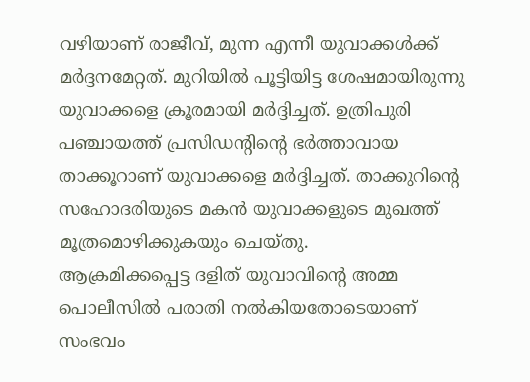വഴിയാണ് രാജീവ്, മുന്ന എന്നീ യുവാക്കൾക്ക് മർദ്ദനമേറ്റത്. മുറിയിൽ പൂട്ടിയിട്ട ശേഷമായിരുന്നു യുവാക്കളെ ക്രൂരമായി മർദ്ദിച്ചത്. ഉത്രിപുരി പഞ്ചായത്ത് പ്രസിഡന്റിന്റെ ഭർത്താവായ താക്കൂറാണ് യുവാക്കളെ മർദ്ദിച്ചത്. താക്കുറിന്റെ സഹോദരിയുടെ മകൻ യുവാക്കളുടെ മുഖത്ത് മൂത്രമൊഴിക്കുകയും ചെയ്തു.
ആക്രമിക്കപ്പെട്ട ദളിത് യുവാവിന്റെ അമ്മ പൊലീസിൽ പരാതി നൽകിയതോടെയാണ് സംഭവം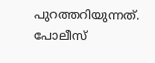പുറത്തറിയുന്നത്. പോലീസ്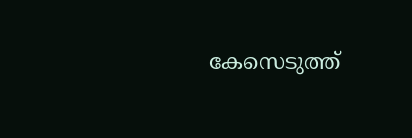കേസെടുത്ത്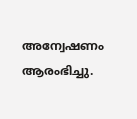അന്വേഷണം ആരംഭിച്ചു.